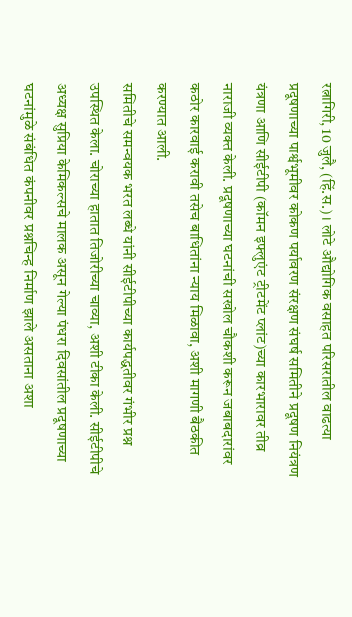रत्नागिरी, 10 जुलै, (हिं.स.) । लोटे औद्योगिक वसाहत परिसरातील वाढत्या प्रदूषणाच्या पार्श्वभूमीवर कोकण पर्यावरण संरक्षण संघर्ष समितीने प्रदूषण नियंत्रण यंत्रणा आणि सीईटीपी (कॉमन इफ्लुएंट ट्रीटमेंट प्लांट)च्या कारभारावर तीव्र नाराजी व्यक्त केली. प्रदूषणाच्या घटनांची सखोल चौकशी करून जबाबदारांवर कठोर कारवाई करावी तसेच बाधितांना न्याय मिळावा, अशी मागणी बैठकीत करण्यात आली.
समितीचे समन्वयक भरत लब्धे यांनी सीईटीपीच्या कार्यपद्धतीवर गंभीर प्रश्न उपस्थित केला. चोराच्या हातात तिजोरीच्या चाव्या, अशी टीका केली. सीईटीपीचे अध्यक्ष सुप्रिया केमिकल्सचे मालक असून गेल्या पंधरा दिवसांतील प्रदूषणाच्या घटनांमुळे संबंधित कंपनीवर प्रश्नचिन्ह निर्माण झाले असताना अशा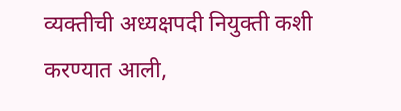व्यक्तीची अध्यक्षपदी नियुक्ती कशी करण्यात आली,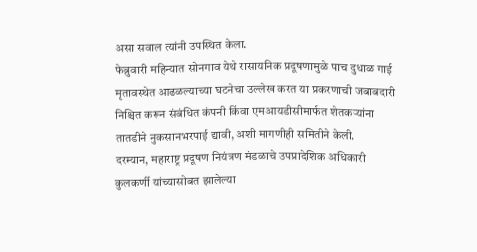असा सवाल त्यांनी उपस्थित केला.
फेब्रुवारी महिन्यात सोनगाव येथे रासायनिक प्रदूषणामुळे पाच दुधाळ गाई मृतावस्थेत आढळल्याच्या घटनेचा उल्लेख करत या प्रकरणाची जबाबदारी निश्चित करून संबंधित कंपनी किंवा एमआयडीसीमार्फत शेतकऱ्यांना तातडीने नुकसानभरपाई द्यावी, अशी मागणीही समितीने केली.
दरम्यान, महाराष्ट्र प्रदूषण नियंत्रण मंडळाचे उपप्रादेशिक अधिकारी कुलकर्णी यांच्यासोबत झालेल्या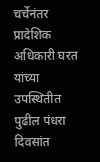चर्चेनंतर प्रादेशिक अधिकारी घरत यांच्या उपस्थितीत पुढील पंधरा दिवसांत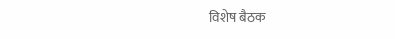विशेष बैठक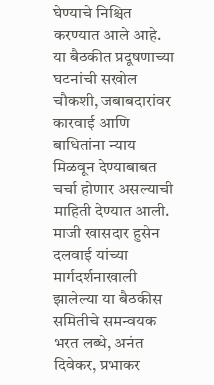घेण्याचे निश्चित करण्यात आले आहे. या बैठकीत प्रदूषणाच्या घटनांची सखोल चौकशी, जबाबदारांवर कारवाई आणि बाधितांना न्याय मिळवून देण्याबाबत चर्चा होणार असल्याची माहिती देण्यात आली.
माजी खासदार हुसेन दलवाई यांच्या मार्गदर्शनाखाली झालेल्या या बैठकीस समितीचे समन्वयक भरत लब्धे, अनंत दिवेकर, प्रभाकर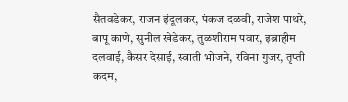सैतवडेकर, राजन इंदूलकर, पंकज दळवी, राजेश पाथरे, बापू काणे, सुनील खेडेकर, तुळशीराम पवार, इब्राहीम दलवाई, कैसर देसाई, स्वाती भोजने, रविना गुजर, तृप्ती कदम,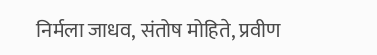निर्मला जाधव, संतोष मोहिते, प्रवीण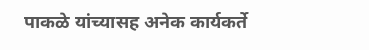पाकळे यांच्यासह अनेक कार्यकर्ते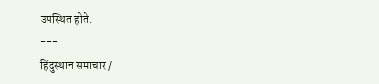उपस्थित होते.
---
हिंदुस्थान समाचार /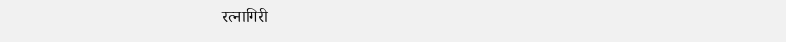रत्नागिरी